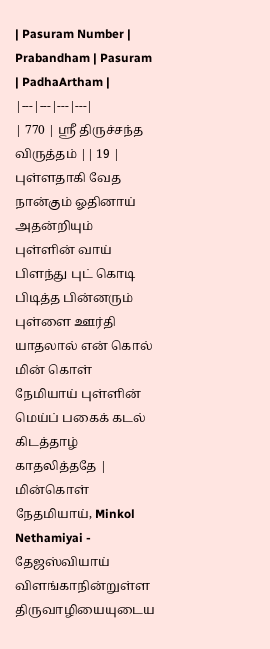| Pasuram Number | Prabandham | Pasuram | PadhaArtham |
|---|---|---|---|
| 770 | ஸ்ரீ திருச்சந்த விருத்தம் || 19 | புள்ளதாகி வேத நான்கும் ஓதினாய் அதன்றியும் புள்ளின் வாய் பிளந்து புட் கொடி பிடித்த பின்னரும் புள்ளை ஊர்தி யாதலால் என் கொல் மின் கொள் நேமியாய் புள்ளின் மெய்ப் பகைக் கடல் கிடத்தாழ் காதலித்ததே | மின்கொள் நேதமியாய், Minkol Nethamiyai - தேஜஸ்வியாய் விளங்காநின்றுள்ள திருவாழியையுடைய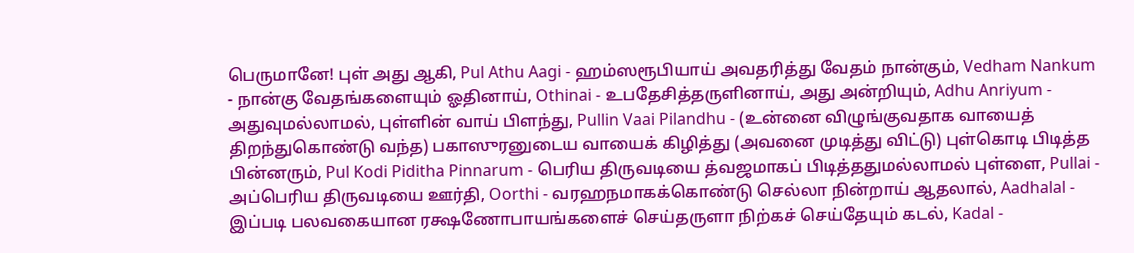பெருமானே! புள் அது ஆகி, Pul Athu Aagi - ஹம்ஸரூபியாய் அவதரித்து வேதம் நான்கும், Vedham Nankum - நான்கு வேதங்களையும் ஓதினாய், Othinai - உபதேசித்தருளினாய், அது அன்றியும், Adhu Anriyum - அதுவுமல்லாமல், புள்ளின் வாய் பிளந்து, Pullin Vaai Pilandhu - (உன்னை விழுங்குவதாக வாயைத் திறந்துகொண்டு வந்த) பகாஸுரனுடைய வாயைக் கிழித்து (அவனை முடித்து விட்டு) புள்கொடி பிடித்த பின்னரும், Pul Kodi Piditha Pinnarum - பெரிய திருவடியை த்வஜமாகப் பிடித்ததுமல்லாமல் புள்ளை, Pullai - அப்பெரிய திருவடியை ஊர்தி, Oorthi - வரஹநமாகக்கொண்டு செல்லா நின்றாய் ஆதலால், Aadhalal - இப்படி பலவகையான ரக்ஷணோபாயங்களைச் செய்தருளா நிற்கச் செய்தேயும் கடல், Kadal -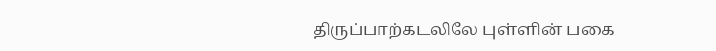திருப்பாற்கடலிலே புள்ளின் பகை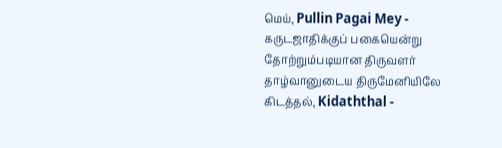மெய், Pullin Pagai Mey - கருடஜாதிக்குப் பகையென்று தோற்றும்படியான திருவளர் தாழ்வானுடைய திருமேனியிலே கிடத்தல், Kidaththal -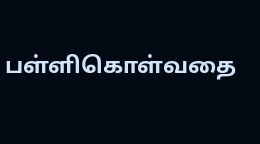பள்ளிகொள்வதை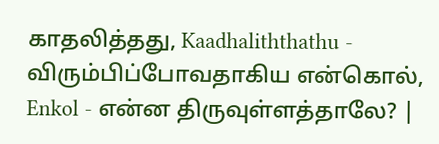காதலித்தது, Kaadhaliththathu - விரும்பிப்போவதாகிய என்கொல், Enkol - என்ன திருவுள்ளத்தாலே? |